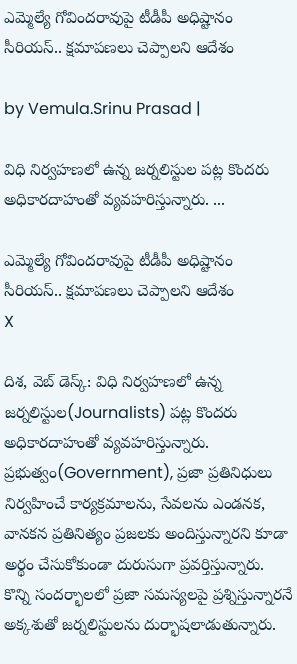ఎమ్మెల్యే గోవిందరావుపై టీడీపీ అధిష్టానం సీరియస్.. క్షమాపణలు చెప్పాలని ఆదేశం

by Vemula.Srinu Prasad |

విధి నిర్వహణలో ఉన్న జర్నలిస్టుల పట్ల కొందరు అధికారదాహంతో వ్యవహరిస్తున్నారు. ...

ఎమ్మెల్యే గోవిందరావుపై టీడీపీ అధిష్టానం సీరియస్.. క్షమాపణలు చెప్పాలని ఆదేశం
X

దిశ, వెబ్ డెస్క్: విధి నిర్వహణలో ఉన్న జర్నలిస్టుల(Journalists) పట్ల కొందరు అధికారదాహంతో వ్యవహరిస్తున్నారు. ప్రభుత్వం(Government), ప్రజా ప్రతినిధులు నిర్వహించే కార్యక్రమాలను, సేవలను ఎండనక, వానకన ప్రతినిత్యం ప్రజలకు అందిస్తున్నారని కూడా అర్థం చేసుకోకుండా దురుసుగా ప్రవర్తిస్తున్నారు. కొన్ని సందర్భాలలో ప్రజా సమస్యలపై ప్రశ్నిస్తున్నారనే అక్కశుతో జర్నలిస్టులను దుర్భాషలాడుతున్నారు.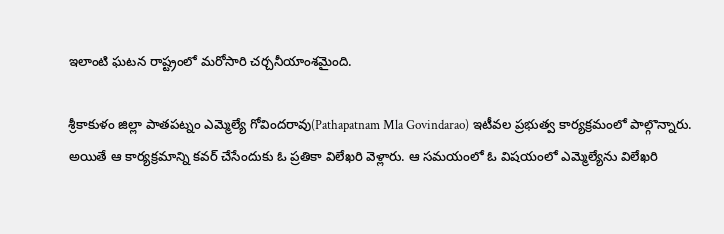ఇలాంటి ఘటన రాష్ట్రంలో మరోసారి చర్చనీయాంశమైంది.

శ్రీకాకుళం జిల్లా పాతపట్నం ఎమ్మెల్యే గోవిందరావు(Pathapatnam Mla Govindarao) ఇటీవల ప్రభుత్వ కార్యక్రమంలో పాల్గొన్నారు. అయితే ఆ కార్యక్రమాన్ని కవర్ చేసేందుకు ఓ ప్రతికా విలేఖరి వెళ్లారు. ఆ సమయంలో ఓ విషయంలో ఎమ్మెల్యేను విలేఖరి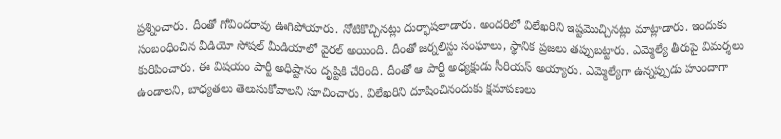ప్రశ్నించారు. దీంతో గోవిందరావు ఊగిపోయారు. నోటికొచ్చినట్లు దుర్భాషలాడారు. అందరిలో విలేఖరిని ఇష్టమొచ్చినట్లు మాట్లాడారు. ఇందుకు సంబంధించిన వీడియో సోషల్ మీడియాలో వైరల్ అయింది. దీంతో జర్నలిస్టు సంఘాలు, స్థానిక ప్రజలు తప్పుబట్టారు. ఎమ్మెల్యే తీరుపై విమర్శలు కురిపించారు. ఈ విషయం పార్టీ అధిష్టానం దృష్టికి చేరింది. దీంతో ఆ పార్టీ అధ్యక్షుడు సీరియస్ అయ్యారు. ఎమ్మెల్యేగా ఉన్నప్పుడు హుందాగా ఉండాలని, బాధ్యతలు తెలుసుకోవాలని సూచించారు. విలేఖరిని దూషించినందుకు క్షమాపణలు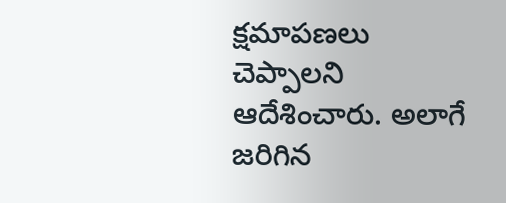క్షమాపణలు చెప్పాలని ఆదేశించారు. అలాగే జరిగిన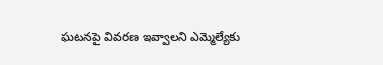ఘటనపై వివరణ ఇవ్వాలని ఎమ్మెల్యేకు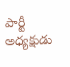పార్టీ అధ్యక్షుడు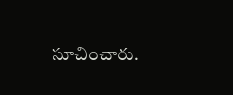సూచించారు.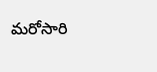మరోసారి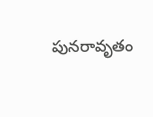పునరావృతం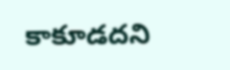కాకూడదని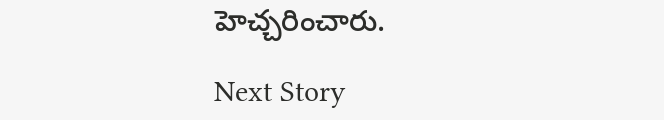హెచ్చరించారు.

Next Story